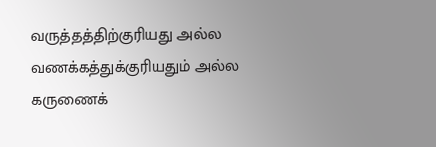வருத்தத்திற்குரியது அல்ல
வணக்கத்துக்குரியதும் அல்ல
கருணைக்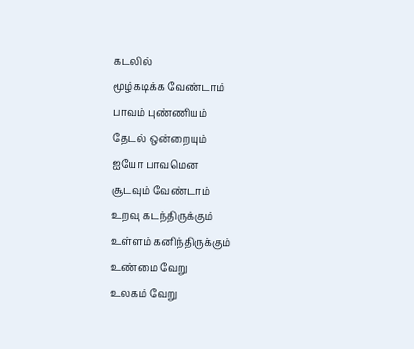கடலில்
மூழ்கடிக்க வேண்டாம்
பாவம் புண்ணியம்
தேடல் ஒன்றையும்
ஐயோ பாவமென
சூடவும் வேண்டாம்
உறவு கடந்திருக்கும்
உள்ளம் கனிந்திருக்கும்
உண்மை வேறு
உலகம் வேறு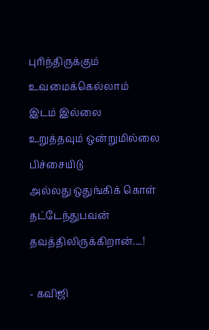புரிந்திருக்கும்
உவமைக்கெல்லாம்
இடம் இல்லை
உறுத்தவும் ஒன்றுமில்லை
பிச்சையிடு
அல்லது ஒதுங்கிக் கொள்
தட்டேந்துபவன்
தவத்திலிருக்கிறான்....!

- கவிஜி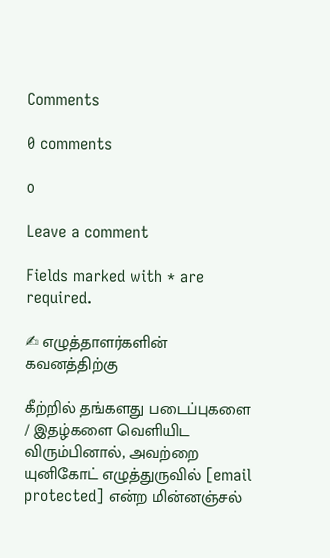Comments

0 comments

0

Leave a comment

Fields marked with * are required.

✍ எழுத்தாளர்களின் கவனத்திற்கு

கீற்றில் தங்களது படைப்புகளை / இதழ்களை வெளியிட விரும்பினால், அவற்றை யுனிகோட் எழுத்துருவில் [email protected] என்ற மின்னஞ்சல்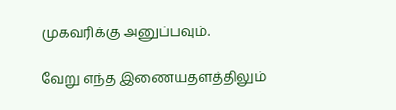முகவரிக்கு அனுப்பவும்.

வேறு எந்த இணையதளத்திலும்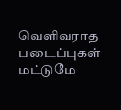வெளிவராத படைப்புகள் மட்டுமே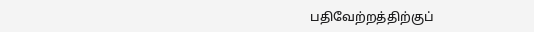பதிவேற்றத்திற்குப்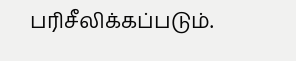பரிசீலிக்கப்படும்.